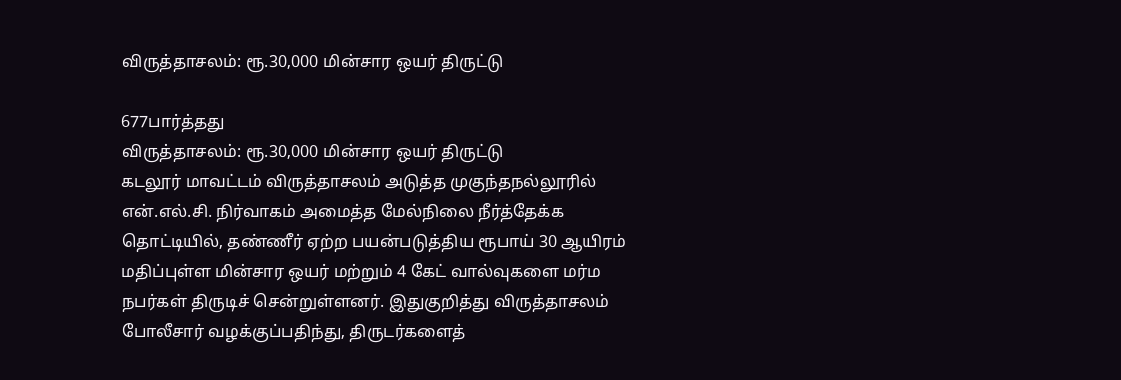விருத்தாசலம்: ரூ.30,000 மின்சார ஒயர் திருட்டு

677பார்த்தது
விருத்தாசலம்: ரூ.30,000 மின்சார ஒயர் திருட்டு
கடலூர் மாவட்டம் விருத்தாசலம் அடுத்த முகுந்தநல்லூரில் என்.எல்.சி. நிர்வாகம் அமைத்த மேல்நிலை நீர்த்தேக்க தொட்டியில், தண்ணீர் ஏற்ற பயன்படுத்திய ரூபாய் 30 ஆயிரம் மதிப்புள்ள மின்சார ஒயர் மற்றும் 4 கேட் வால்வுகளை மர்ம நபர்கள் திருடிச் சென்றுள்ளனர். இதுகுறித்து விருத்தாசலம் போலீசார் வழக்குப்பதிந்து, திருடர்களைத்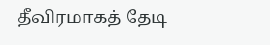தீவிரமாகத் தேடி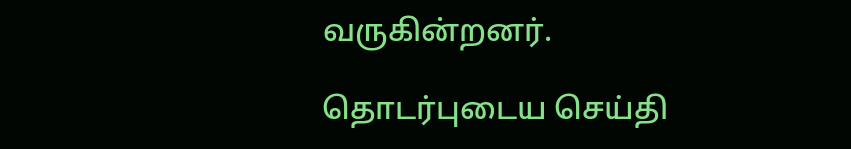வருகின்றனர்.

தொடர்புடைய செய்தி